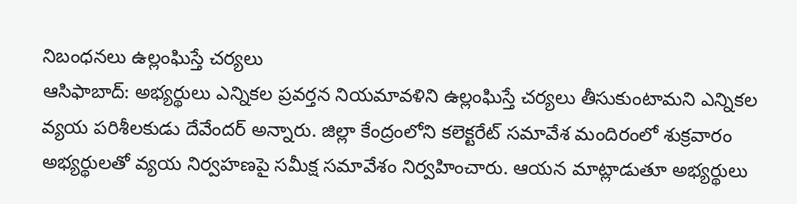నిబంధనలు ఉల్లంఘిస్తే చర్యలు
ఆసిఫాబాద్: అభ్యర్థులు ఎన్నికల ప్రవర్తన నియమావళిని ఉల్లంఘిస్తే చర్యలు తీసుకుంటామని ఎన్నికల వ్యయ పరిశీలకుడు దేవేందర్ అన్నారు. జిల్లా కేంద్రంలోని కలెక్టరేట్ సమావేశ మందిరంలో శుక్రవారం అభ్యర్థులతో వ్యయ నిర్వహణపై సమీక్ష సమావేశం నిర్వహించారు. ఆయన మాట్లాడుతూ అభ్యర్థులు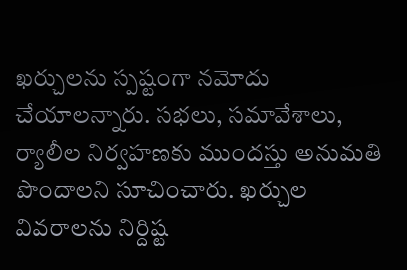ఖర్చులను స్పష్టంగా నమోదు చేయాలన్నారు. సభలు, సమావేశాలు, ర్యాలీల నిర్వహణకు ముందస్తు అనుమతి పొందాలని సూచించారు. ఖర్చుల వివరాలను నిర్దిష్ట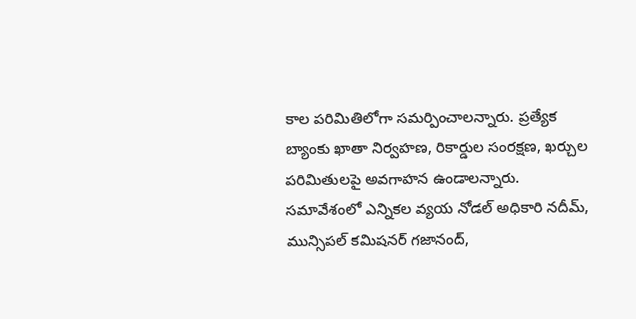కాల పరిమితిలోగా సమర్పించాలన్నారు. ప్రత్యేక బ్యాంకు ఖాతా నిర్వహణ, రికార్డుల సంరక్షణ, ఖర్చుల పరిమితులపై అవగాహన ఉండాలన్నారు. సమావేశంలో ఎన్నికల వ్యయ నోడల్ అధికారి నదీమ్, మున్సిపల్ కమిషనర్ గజానంద్,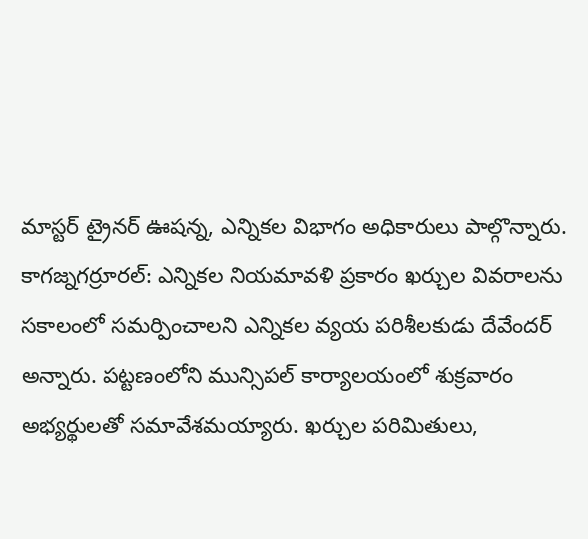మాస్టర్ ట్రైనర్ ఊషన్న, ఎన్నికల విభాగం అధికారులు పాల్గొన్నారు.
కాగజ్నగర్రూరల్: ఎన్నికల నియమావళి ప్రకారం ఖర్చుల వివరాలను సకాలంలో సమర్పించాలని ఎన్నికల వ్యయ పరిశీలకుడు దేవేందర్ అన్నారు. పట్టణంలోని మున్సిపల్ కార్యాలయంలో శుక్రవారం అభ్యర్థులతో సమావేశమయ్యారు. ఖర్చుల పరిమితులు,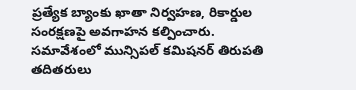ప్రత్యేక బ్యాంకు ఖాతా నిర్వహణ, రికార్డుల సంరక్షణపై అవగాహన కల్పించారు. సమావేశంలో మున్సిపల్ కమిషనర్ తిరుపతి తదితరులు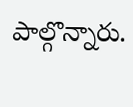పాల్గొన్నారు.